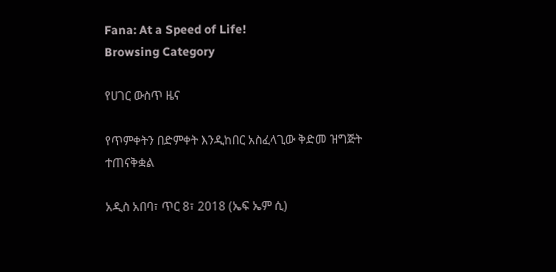Fana: At a Speed of Life!
Browsing Category

የሀገር ውስጥ ዜና

የጥምቀትን በድምቀት እንዲከበር አስፈላጊው ቅድመ ዝግጅት ተጠናቅቋል

አዲስ አበባ፣ ጥር 8፣ 2018 (ኤፍ ኤም ሲ)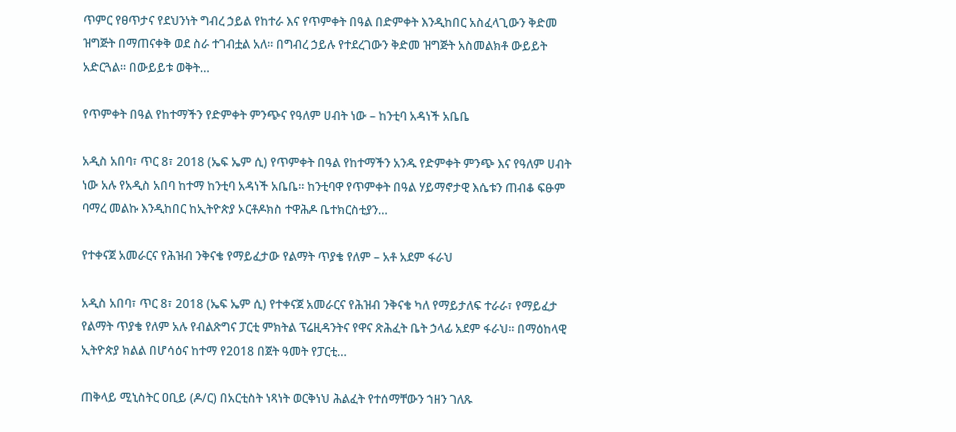ጥምር የፀጥታና የደህንነት ግብረ ኃይል የከተራ እና የጥምቀት በዓል በድምቀት እንዲከበር አስፈላጊውን ቅድመ ዝግጅት በማጠናቀቅ ወደ ስራ ተገብቷል አለ። በግብረ ኃይሉ የተደረገውን ቅድመ ዝግጅት አስመልክቶ ውይይት አድርጓል። በውይይቱ ወቅት…

የጥምቀት በዓል የከተማችን የድምቀት ምንጭና የዓለም ሀብት ነው – ከንቲባ አዳነች አቤቤ

አዲስ አበባ፣ ጥር 8፣ 2018 (ኤፍ ኤም ሲ) የጥምቀት በዓል የከተማችን አንዱ የድምቀት ምንጭ እና የዓለም ሀብት ነው አሉ የአዲስ አበባ ከተማ ከንቲባ አዳነች አቤቤ። ከንቲባዋ የጥምቀት በዓል ሃይማኖታዊ እሴቱን ጠብቆ ፍፁም ባማረ መልኩ እንዲከበር ከኢትዮጵያ ኦርቶዶክስ ተዋሕዶ ቤተክርስቲያን…

የተቀናጀ አመራርና የሕዝብ ንቅናቄ የማይፈታው የልማት ጥያቄ የለም – አቶ አደም ፋራህ

አዲስ አበባ፣ ጥር 8፣ 2018 (ኤፍ ኤም ሲ) የተቀናጀ አመራርና የሕዝብ ንቅናቄ ካለ የማይታለፍ ተራራ፣ የማይፈታ የልማት ጥያቄ የለም አሉ የብልጽግና ፓርቲ ምክትል ፕሬዚዳንትና የዋና ጽሕፈት ቤት ኃላፊ አደም ፋራህ። በማዕከላዊ ኢትዮጵያ ክልል በሆሳዕና ከተማ የ2018 በጀት ዓመት የፓርቲ…

ጠቅላይ ሚኒስትር ዐቢይ (ዶ/ር) በአርቲስት ነጻነት ወርቅነህ ሕልፈት የተሰማቸውን ኀዘን ገለጹ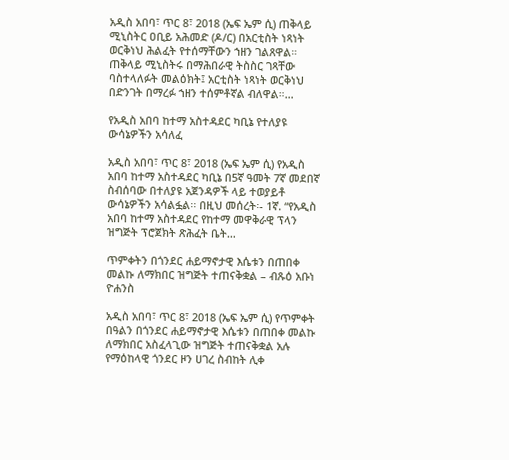አዲስ አበባ፣ ጥር 8፣ 2018 (ኤፍ ኤም ሲ) ጠቅላይ ሚኒስትር ዐቢይ አሕመድ (ዶ/ር) በአርቲስት ነጻነት ወርቅነህ ሕልፈት የተሰማቸውን ኀዘን ገልጸዋል። ጠቅላይ ሚኒስትሩ በማሕበራዊ ትስስር ገጻቸው ባስተላለፉት መልዕክት፤ አርቲስት ነጻነት ወርቅነህ በድንገት በማረፉ ኀዘን ተሰምቶኛል ብለዋል።…

የአዲስ አበባ ከተማ አስተዳደር ካቢኔ የተለያዩ ውሳኔዎችን አሳለፈ

አዲስ አበባ፣ ጥር 8፣ 2018 (ኤፍ ኤም ሲ) የአዲስ አበባ ከተማ አስተዳደር ካቢኔ በ5ኛ ዓመት 7ኛ መደበኛ ስብሰባው በተለያዩ አጀንዳዎች ላይ ተወያይቶ ውሳኔዎችን አሳልፏል፡፡ በዚህ መሰረት፡- 1ኛ. “የአዲስ አበባ ከተማ አስተዳደር የከተማ መዋቅራዊ ፕላን ዝግጅት ፕሮጀክት ጽሕፈት ቤት…

ጥምቀትን በጎንደር ሐይማኖታዊ እሴቱን በጠበቀ መልኩ ለማክበር ዝግጅት ተጠናቅቋል – ብጹዕ አቡነ ዮሐንስ

አዲስ አበባ፣ ጥር 8፣ 2018 (ኤፍ ኤም ሲ) የጥምቀት በዓልን በጎንደር ሐይማኖታዊ እሴቱን በጠበቀ መልኩ ለማክበር አስፈላጊው ዝግጅት ተጠናቅቋል አሉ የማዕከላዊ ጎንደር ዞን ሀገረ ስብከት ሊቀ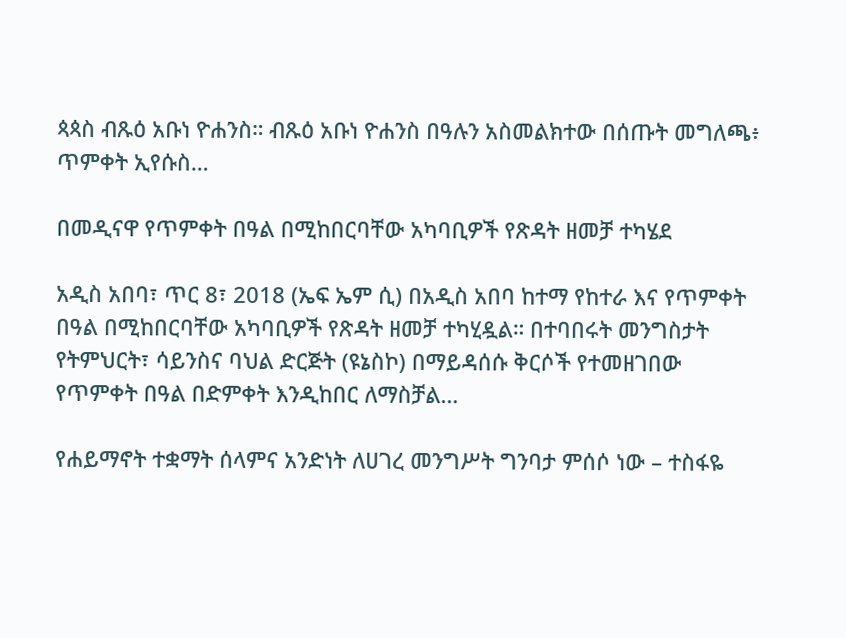ጳጳስ ብጹዕ አቡነ ዮሐንስ። ብጹዕ አቡነ ዮሐንስ በዓሉን አስመልክተው በሰጡት መግለጫ፥ ጥምቀት ኢየሱስ…

በመዲናዋ የጥምቀት በዓል በሚከበርባቸው አካባቢዎች የጽዳት ዘመቻ ተካሄደ

አዲስ አበባ፣ ጥር 8፣ 2018 (ኤፍ ኤም ሲ) በአዲስ አበባ ከተማ የከተራ እና የጥምቀት በዓል በሚከበርባቸው አካባቢዎች የጽዳት ዘመቻ ተካሂዷል። በተባበሩት መንግስታት የትምህርት፣ ሳይንስና ባህል ድርጅት (ዩኔስኮ) በማይዳሰሱ ቅርሶች የተመዘገበው የጥምቀት በዓል በድምቀት እንዲከበር ለማስቻል…

የሐይማኖት ተቋማት ሰላምና አንድነት ለሀገረ መንግሥት ግንባታ ምሰሶ ነው – ተስፋዬ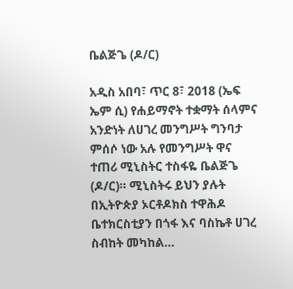ቤልጅጌ (ዶ/ር)

አዲስ አበባ፣ ጥር 8፣ 2018 (ኤፍ ኤም ሲ) የሐይማኖት ተቋማት ሰላምና አንድነት ለሀገረ መንግሥት ግንባታ ምሰሶ ነው አሉ የመንግሥት ዋና ተጠሪ ሚኒስትር ተስፋዬ ቤልጅጌ (ዶ/ር)። ሚኒስትሩ ይህን ያሉት በኢትዮጵያ ኦርቶዶክስ ተዋሕዶ ቤተክርስቲያን በጎፋ እና ባስኬቶ ሀገረ ስብከት መካከል…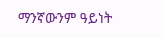ማንኛውንም ዓይነት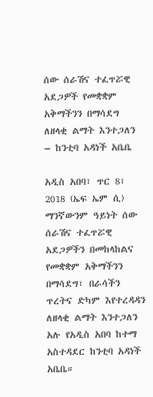ሰው ሰራሽና ተፈጥሯዊ አደጋዎች የመቋቋም አቅማችንን በማሳደግ ለዘላቂ ልማት እንተጋለን – ከንቲባ አዳነች አቤቤ

አዲስ አበባ፣ ጥር 8፣ 2018 (ኤፍ ኤም ሲ) ማንኛውንም ዓይነት ሰው ሰራሽና ተፈጥሯዊ አደጋዎችን በመከላከልና የመቋቋም አቅማችንን በማሳደግ፣ በራሳችን ጥረትና ድካም እየተረዳዳን ለዘላቂ ልማት እንተጋለን አሉ የአዲስ አበባ ከተማ አስተዳደር ከንቲባ አዳነች አቤቤ።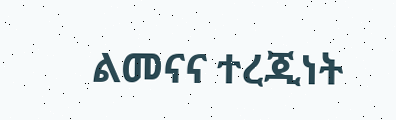ልመናና ተረጂነት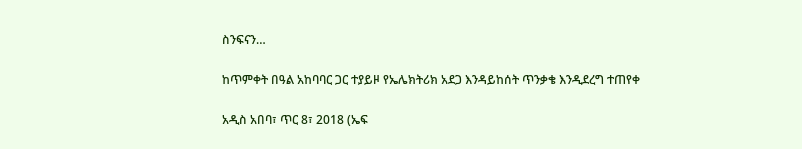ስንፍናን…

ከጥምቀት በዓል አከባባር ጋር ተያይዞ የኤሌክትሪክ አደጋ እንዳይከሰት ጥንቃቄ እንዲደረግ ተጠየቀ

አዲስ አበባ፣ ጥር 8፣ 2018 (ኤፍ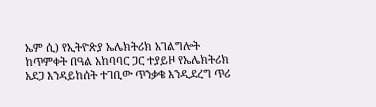ኤም ሲ) የኢትዮጵያ ኤሌክትሪክ አገልግሎት ከጥምቀት በዓል አከባባር ጋር ተያይዞ የኤሌክትሪክ አደጋ እንዳይከሰት ተገቢው ጥንቃቄ እንዲደረግ ጥሪ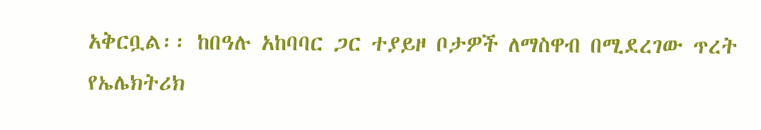አቅርቧል፡፡ ከበዓሉ አከባባር ጋር ተያይዞ ቦታዎች ለማስዋብ በሚደረገው ጥረት የኤሌክትሪክ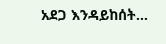አደጋ እንዳይከሰት…